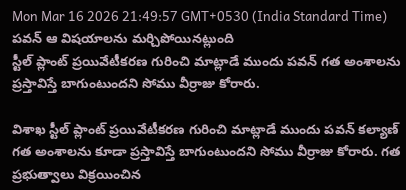Mon Mar 16 2026 21:49:57 GMT+0530 (India Standard Time)
పవన్ ఆ విషయాలను మర్చిపోయినట్లుంది
స్టీల్ ప్లాంట్ ప్రయివేటీకరణ గురించి మాట్లాడే ముందు పవన్ గత అంశాలను ప్రస్తావిస్తే బాగుంటుందని సోము వీర్రాజు కోరారు.

విశాఖ స్టీల్ ప్లాంట్ ప్రయివేటీకరణ గురించి మాట్లాడే ముందు పవన్ కల్యాణ్ గత అంశాలను కూడా ప్రస్తావిస్తే బాగుంటుందని సోము వీర్రాజు కోరారు. గత ప్రభుత్వాలు విక్రయించిన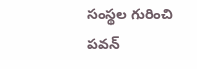సంస్థల గురించి పవన్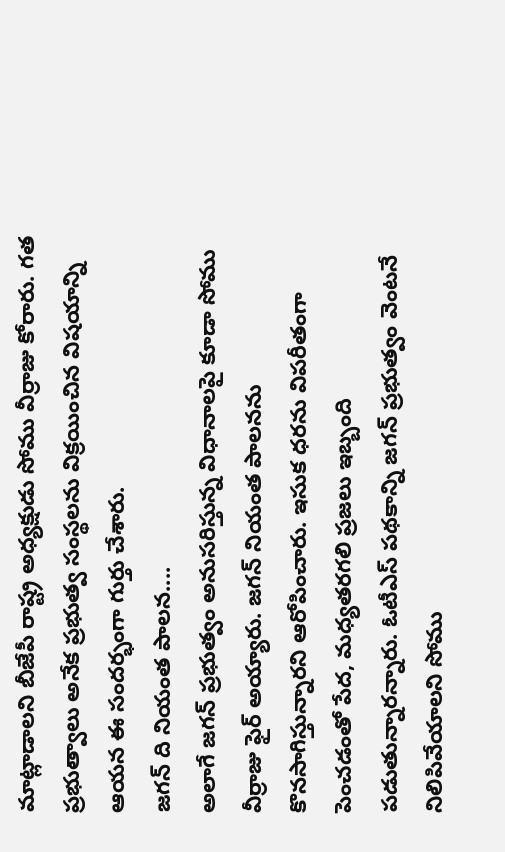మాట్లాడాలని బీజేపీ రాష్ట్ర అధ్యక్షుడు సోము వీర్రాజు కోరారు. గత ప్రభుత్వాలు అనేక ప్రభుత్వ సంస్థలను విక్రయించిన విషయాన్ని ఆయన ఈ సందర్భంగా గుర్తు చేశారు.
జగన్ ది నియంత పాలన....
అలాగే జగన్ ప్రభుత్వం అనుసరిస్తున్న విధానాలపై కూడా సోము వీర్రాజు ఫైర్ అయ్యారు. జగన్ నియంత పాలనను కొనసాగిస్తున్నారని ఆరోపించారు. ఇసుక ధరను విపరీతంగా పెంచడంతో పేద, మధ్యతరగలి ప్రజలు ఇబ్బంది పడుతున్నారన్నారు. ఓటీఎస్ పథకాన్ని జగన్ ప్రభుత్వం వెంటనే నిలిపివేయాలని సోము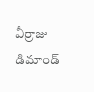వీర్రాజు డిమాండ్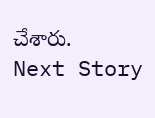చేశారు.
Next Story